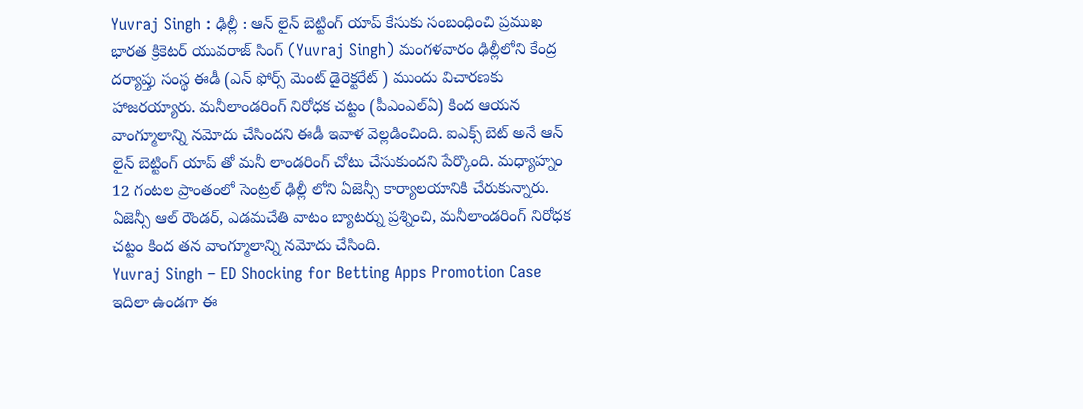Yuvraj Singh : ఢిల్లీ : ఆన్ లైన్ బెట్టింగ్ యాప్ కేసుకు సంబంధించి ప్రముఖ భారత క్రికెటర్ యువరాజ్ సింగ్ (Yuvraj Singh) మంగళవారం ఢిల్లీలోని కేంద్ర దర్యాప్తు సంస్థ ఈడీ (ఎన్ ఫోర్స్ మెంట్ డైరెక్టరేట్ ) ముందు విచారణకు హాజరయ్యారు. మనీలాండరింగ్ నిరోధక చట్టం (పీఎంఎల్ఏ) కింద ఆయన వాంగ్మూలాన్ని నమోదు చేసిందని ఈడీ ఇవాళ వెల్లడించింది. ఐఎక్స్ బెట్ అనే ఆన్ లైన్ బెట్టింగ్ యాప్ తో మనీ లాండరింగ్ చోటు చేసుకుందని పేర్కొంది. మధ్యాహ్నం 12 గంటల ప్రాంతంలో సెంట్రల్ ఢిల్లీ లోని ఏజెన్సీ కార్యాలయానికి చేరుకున్నారు. ఏజెన్సీ ఆల్ రౌండర్, ఎడమచేతి వాటం బ్యాటర్ను ప్రశ్నించి, మనీలాండరింగ్ నిరోధక చట్టం కింద తన వాంగ్మూలాన్ని నమోదు చేసింది.
Yuvraj Singh – ED Shocking for Betting Apps Promotion Case
ఇదిలా ఉండగా ఈ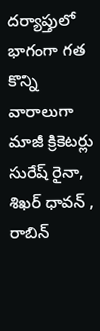దర్యాప్తులో భాగంగా గత కొన్ని వారాలుగా మాజీ క్రికెటర్లు సురేష్ రైనా, శిఖర్ ధావన్ , రాబిన్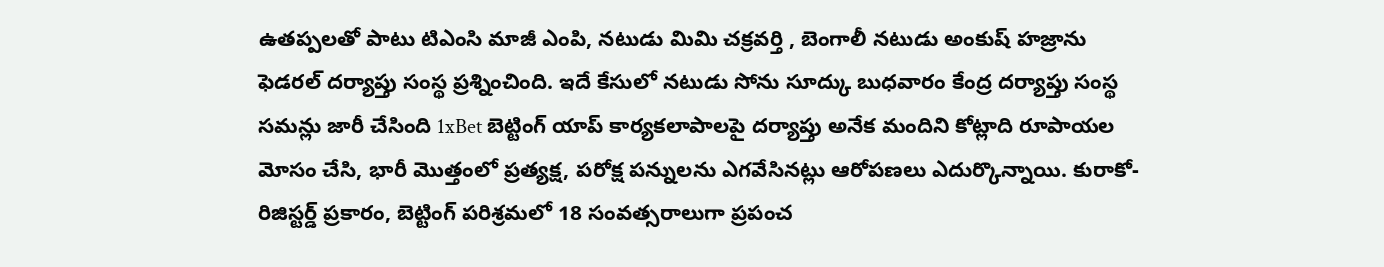ఉతప్పలతో పాటు టిఎంసి మాజీ ఎంపి, నటుడు మిమి చక్రవర్తి , బెంగాలీ నటుడు అంకుష్ హజ్రాను ఫెడరల్ దర్యాప్తు సంస్థ ప్రశ్నించింది. ఇదే కేసులో నటుడు సోను సూద్కు బుధవారం కేంద్ర దర్యాప్తు సంస్థ సమన్లు జారీ చేసింది 1xBet బెట్టింగ్ యాప్ కార్యకలాపాలపై దర్యాప్తు అనేక మందిని కోట్లాది రూపాయల మోసం చేసి, భారీ మొత్తంలో ప్రత్యక్ష, పరోక్ష పన్నులను ఎగవేసినట్లు ఆరోపణలు ఎదుర్కొన్నాయి. కురాకో-రిజిస్టర్డ్ ప్రకారం, బెట్టింగ్ పరిశ్రమలో 18 సంవత్సరాలుగా ప్రపంచ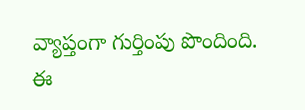వ్యాప్తంగా గుర్తింపు పొందింది. ఈ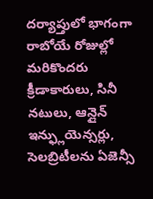దర్యాప్తులో భాగంగా రాబోయే రోజుల్లో మరికొందరు క్రీడాకారులు, సినీ నటులు, ఆన్లైన్ ఇన్ఫ్లుయెన్సర్లు, సెలబ్రిటీలను ఏజెన్సీ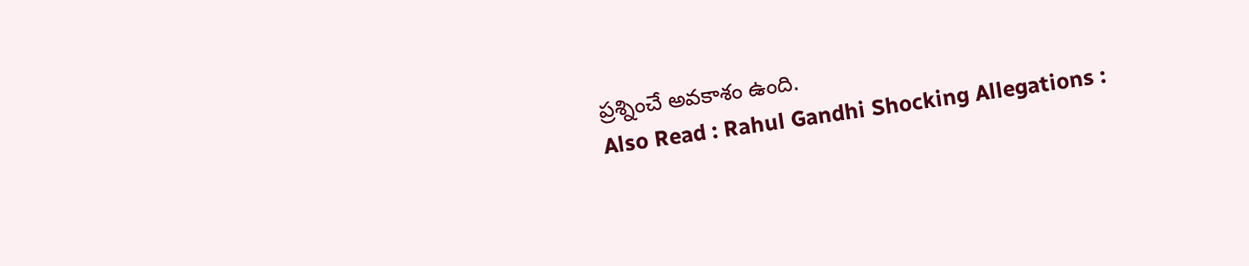ప్రశ్నించే అవకాశం ఉంది.
Also Read : Rahul Gandhi Shocking Allegations :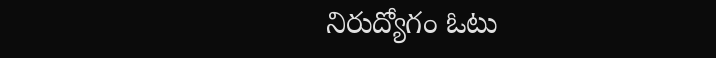నిరుద్యోగం ఓటు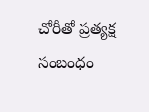చోరీతో ప్రత్యక్ష సంబంధం